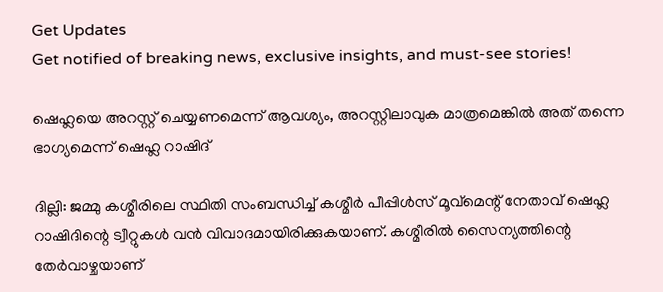Get Updates
Get notified of breaking news, exclusive insights, and must-see stories!

ഷെഹ്ലയെ അറസ്റ്റ് ചെയ്യണമെന്ന് ആവശ്യം, അറസ്റ്റിലാവുക മാത്രമെങ്കിൽ അത് തന്നെ ഭാഗ്യമെന്ന് ഷെഹ്ല റാഷിദ്

ദില്ലി: ജമ്മു കശ്മീരിലെ സ്ഥിതി സംബന്ധിച്ച് കശ്മീര്‍ പീപ്പിള്‍സ് മൂവ്‌മെന്റ് നേതാവ് ഷെഹ്ല റാഷിദിന്റെ ട്വീറ്റുകള്‍ വന്‍ വിവാദമായിരിക്കുകയാണ്. കശ്മീരില്‍ സൈന്യത്തിന്റെ തേര്‍വാഴ്ചയാണ്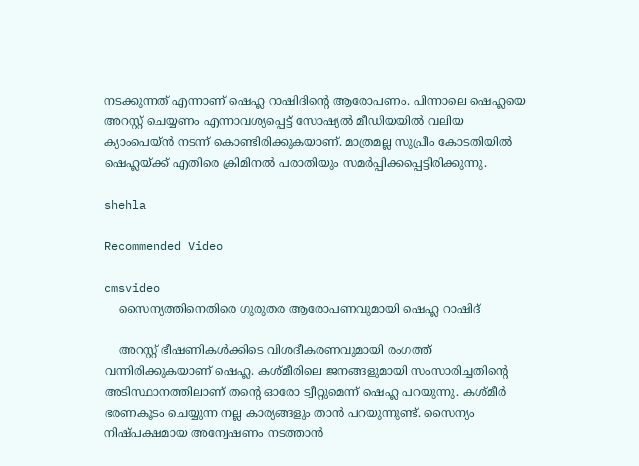നടക്കുന്നത് എന്നാണ് ഷെഹ്ല റാഷിദിന്റെ ആരോപണം. പിന്നാലെ ഷെഹ്ലയെ അറസ്റ്റ് ചെയ്യണം എന്നാവശ്യപ്പെട്ട് സോഷ്യല്‍ മീഡിയയില്‍ വലിയ ക്യാംപെയ്ന്‍ നടന്ന് കൊണ്ടിരിക്കുകയാണ്. മാത്രമല്ല സുപ്രീം കോടതിയില്‍ ഷെഹ്ലയ്ക്ക് എതിരെ ക്രിമിനല്‍ പരാതിയും സമര്‍പ്പിക്കപ്പെട്ടിരിക്കുന്നു.

shehla

Recommended Video

cmsvideo
    സൈന്യത്തിനെതിരെ ഗുരുതര ആരോപണവുമായി ഷെഹ്ല റാഷിദ്

    അറസ്റ്റ് ഭീഷണികള്‍ക്കിടെ വിശദീകരണവുമായി രംഗത്ത് വന്നിരിക്കുകയാണ് ഷെഹ്ല. കശ്മീരിലെ ജനങ്ങളുമായി സംസാരിച്ചതിന്റെ അടിസ്ഥാനത്തിലാണ് തന്റെ ഓരോ ട്വീറ്റുമെന്ന് ഷെഹ്ല പറയുന്നു. കശ്മീര്‍ ഭരണകൂടം ചെയ്യുന്ന നല്ല കാര്യങ്ങളും താന്‍ പറയുന്നുണ്ട്. സൈന്യം നിഷ്പക്ഷമായ അന്വേഷണം നടത്താന്‍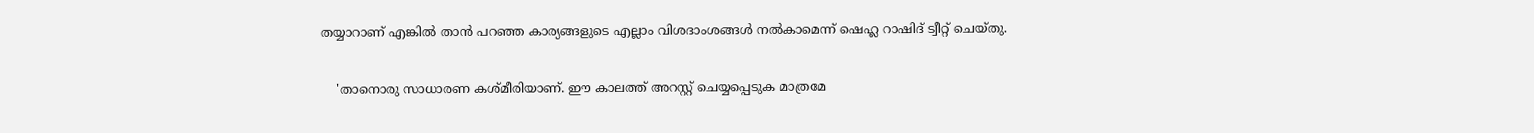തയ്യാറാണ് എങ്കില്‍ താന്‍ പറഞ്ഞ കാര്യങ്ങളുടെ എല്ലാം വിശദാംശങ്ങള്‍ നല്‍കാമെന്ന് ഷെഹ്ല റാഷിദ് ട്വീറ്റ് ചെയ്തു.

    'താനൊരു സാധാരണ കശ്മീരിയാണ്. ഈ കാലത്ത് അറസ്റ്റ് ചെയ്യപ്പെടുക മാത്രമേ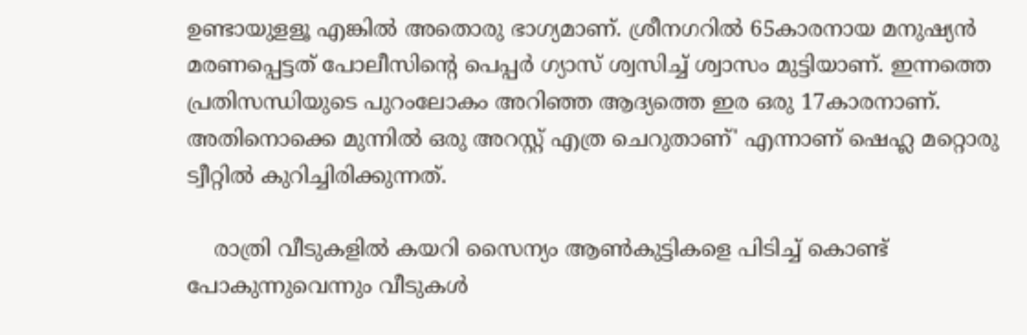ഉണ്ടായുളളൂ എങ്കില്‍ അതൊരു ഭാഗ്യമാണ്. ശ്രീനഗറില്‍ 65കാരനായ മനുഷ്യന്‍ മരണപ്പെട്ടത് പോലീസിന്റെ പെപ്പര്‍ ഗ്യാസ് ശ്വസിച്ച് ശ്വാസം മുട്ടിയാണ്. ഇന്നത്തെ പ്രതിസന്ധിയുടെ പുറംലോകം അറിഞ്ഞ ആദ്യത്തെ ഇര ഒരു 17കാരനാണ്. അതിനൊക്കെ മുന്നില്‍ ഒരു അറസ്റ്റ് എത്ര ചെറുതാണ്' എന്നാണ് ഷെഹ്ല മറ്റൊരു ട്വീറ്റില്‍ കുറിച്ചിരിക്കുന്നത്.

    രാത്രി വീടുകളില്‍ കയറി സൈന്യം ആണ്‍കുട്ടികളെ പിടിച്ച് കൊണ്ട് പോകുന്നുവെന്നും വീടുകള്‍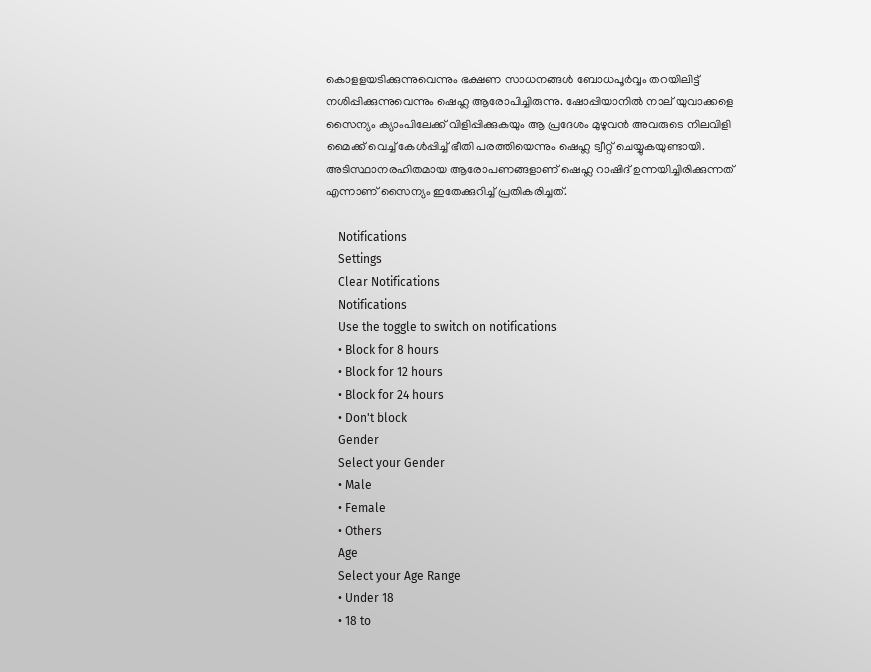കൊളളയടിക്കുന്നുവെന്നും ഭക്ഷണ സാധനങ്ങള്‍ ബോധപൂര്‍വ്വം തറയിലിട്ട് നശിപ്പിക്കുന്നുവെന്നും ഷെഹ്ല ആരോപിച്ചിരുന്നു. ഷോപ്പിയാനില്‍ നാല് യുവാക്കളെ സൈന്യം ക്യാംപിലേക്ക് വിളിപ്പിക്കുകയും ആ പ്രദേശം മുഴുവന്‍ അവരുടെ നിലവിളി മൈക്ക് വെച്ച് കേൾപ്പിച്ച് ഭീതി പരത്തിയെന്നും ഷെഹ്ല ട്വീറ്റ് ചെയ്യുകയുണ്ടായി. അടിസ്ഥാനരഹിതമായ ആരോപണങ്ങളാണ് ഷെഹ്ല റാഷിദ് ഉന്നയിച്ചിരിക്കുന്നത് എന്നാണ് സൈന്യം ഇതേക്കുറിച്ച് പ്രതികരിച്ചത്.

    Notifications
    Settings
    Clear Notifications
    Notifications
    Use the toggle to switch on notifications
    • Block for 8 hours
    • Block for 12 hours
    • Block for 24 hours
    • Don't block
    Gender
    Select your Gender
    • Male
    • Female
    • Others
    Age
    Select your Age Range
    • Under 18
    • 18 to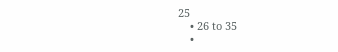25
    • 26 to 35
    •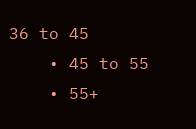36 to 45
    • 45 to 55
    • 55+